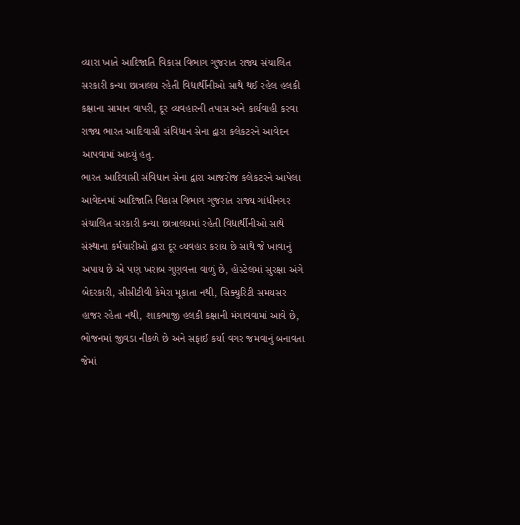વ્યારા ખાતે આદિજાતિ વિકાસ વિભાગ ગુજરાત રાજ્ય સંચાલિત સરકારી કન્યા છાત્રાલય રહેતી વિદ્યાર્થીનીઓ સાથે થઈ રહેલ હલકી કક્ષાના સામાન વાપરી, દૂર વ્યવહારની તપાસ અને કાર્યવાહી કરવા રાજ્ય ભારત આદિવાસી સંવિધાન સેના દ્વારા કલેકટરને આવેદન આપવામાં આવ્યું હતુ.
ભારત આદિવાસી સંવિધાન સેના દ્વારા આજરોજ કલેકટરને આપેલા આવેદનમાં આદિજાતિ વિકાસ વિભાગ ગુજરાત રાજ્ય ગાંધીનગર સંચાલિત સરકારી કન્યા છાત્રાલયમાં રહેતી વિદ્યાર્થીનીઓ સાથે સંસ્થાના કર્મચારીઓ દ્વારા દૂર વ્યવહાર કરાય છે સાથે જે ખાવાનું અપાય છે એ પણ ખરાબ ગુણવત્તા વાળું છે, હોસ્ટેલમાં સુરક્ષા અંગે બેદરકારી, સીસીટીવી કેમેરા મૂકાતા નથી, સિક્યુરિટી સમયસર હાજર રહેતા નથી, શાકભાજી હલકી કક્ષાની મંગાવવામાં આવે છે, ભોજનમાં જીવડા નીકળે છે અને સફાઈ કર્યા વગર જમવાનું બનાવતા જેમાં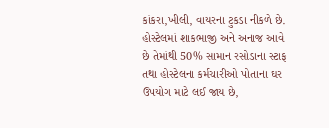કાંકરા,ખીલી, વાયરના ટુકડા નીકળે છે.
હોસ્ટેલમાં શાકભાજી અને અનાજ આવે છે તેમાંથી 50% સામાન રસોડાના સ્ટાફ તથા હોસ્ટેલના કર્મચારીઓ પોતાના ઘર ઉપયોગ માટે લઈ જાય છે,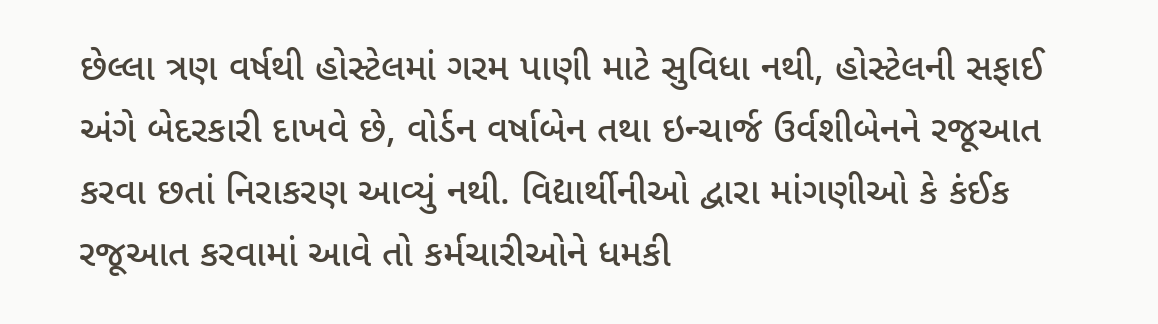છેલ્લા ત્રણ વર્ષથી હોસ્ટેલમાં ગરમ પાણી માટે સુવિધા નથી, હોસ્ટેલની સફાઈ અંગે બેદરકારી દાખવે છે, વોર્ડન વર્ષાબેન તથા ઇન્ચાર્જ ઉર્વશીબેનને રજૂઆત કરવા છતાં નિરાકરણ આવ્યું નથી. વિદ્યાર્થીનીઓ દ્વારા માંગણીઓ કે કંઈક રજૂઆત કરવામાં આવે તો કર્મચારીઓને ધમકી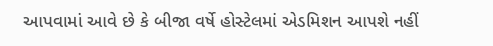આપવામાં આવે છે કે બીજા વર્ષે હોસ્ટેલમાં એડમિશન આપશે નહીં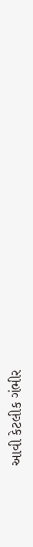આવી કેટલીક ગંભીર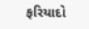ફરિયાદો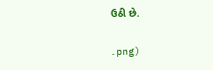ઉઠી છે.

.png)